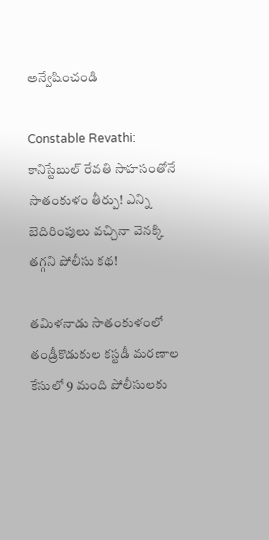అన్వేషించండి

Constable Revathi: కానిస్టేబుల్ రేవతి సాహసంతోనే సాతంకుళం తీర్పు! ఎన్ని బెదిరింపులు వచ్చినా వెనక్కి తగ్గని పోలీసు కథ!

తమిళనాడు సాతంకుళంలో తండ్రీకొడుకుల కస్టడీ మరణాల కేసులో 9 మంది పోలీసులకు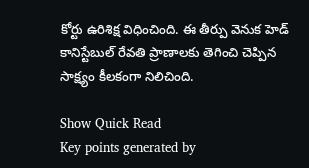కోర్టు ఉరిశిక్ష విధించింది. ఈ తీర్పు వెనుక హెడ్ కానిస్టేబుల్ రేవతి ప్రాణాలకు తెగించి చెప్పిన సాక్ష్యం కీలకంగా నిలిచింది.

Show Quick Read
Key points generated by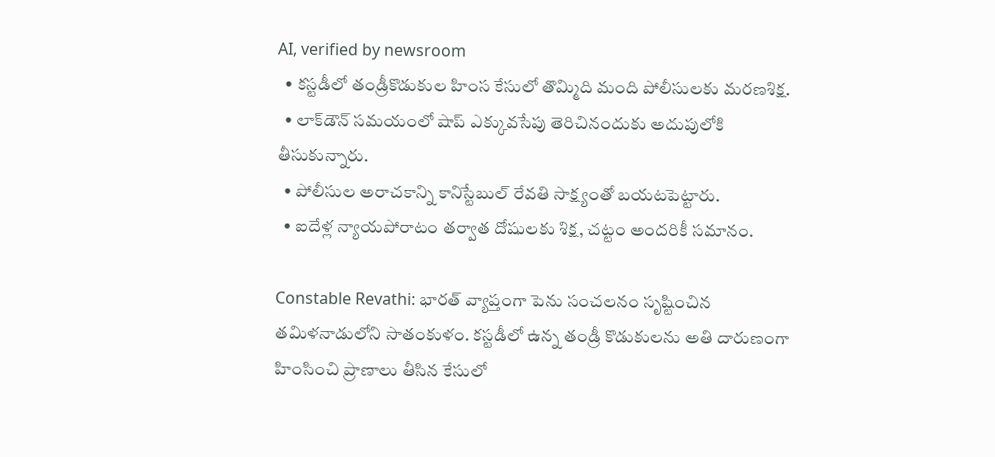AI, verified by newsroom
  • కస్టడీలో తండ్రీకొడుకుల హింస కేసులో తొమ్మిది మంది పోలీసులకు మరణశిక్ష.
  • లాక్‌డౌన్ సమయంలో షాప్ ఎక్కువసేపు తెరిచినందుకు అదుపులోకి తీసుకున్నారు.
  • పోలీసుల అరాచకాన్ని కానిస్టేబుల్ రేవతి సాక్ష్యంతో బయటపెట్టారు.
  • ఐదేళ్ల న్యాయపోరాటం తర్వాత దోషులకు శిక్ష, చట్టం అందరికీ సమానం.

Constable Revathi: భారత్‌ వ్యాప్తంగా పెను సంచలనం సృష్టించిన తమిళనాడులోని సాతంకుళం. కస్టడీలో ఉన్న తండ్రీ కొడుకులను అతి దారుణంగా హింసించి ప్రాణాలు తీసిన కేసులో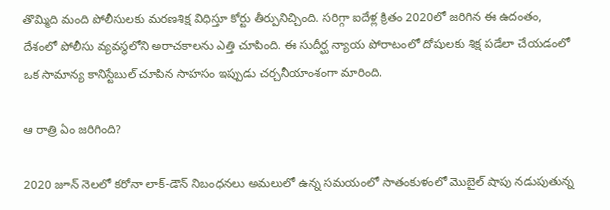తొమ్మిది మంది పోలీసులకు మరణశిక్ష విధిస్తూ కోర్టు తీర్పునిచ్చింది. సరిగ్గా ఐదేళ్ల క్రితం 2020లో జరిగిన ఈ ఉదంతం, దేశంలో పోలీసు వ్యవస్థలోని అరాచకాలను ఎత్తి చూపింది. ఈ సుదీర్ఘ న్యాయ పోరాటంలో దోషులకు శిక్ష పడేలా చేయడంలో ఒక సామాన్య కానిస్టేబుల్ చూపిన సాహసం ఇప్పుడు చర్చనీయాంశంగా మారింది.

ఆ రాత్రి ఏం జరిగింది?

2020 జూన్‌ నెలలో కరోనా లాక్‌-డౌన్‌ నిబంధనలు అమలులో ఉన్న సమయంలో సాతంకుళంలో మొబైల్‌ షాపు నడుపుతున్న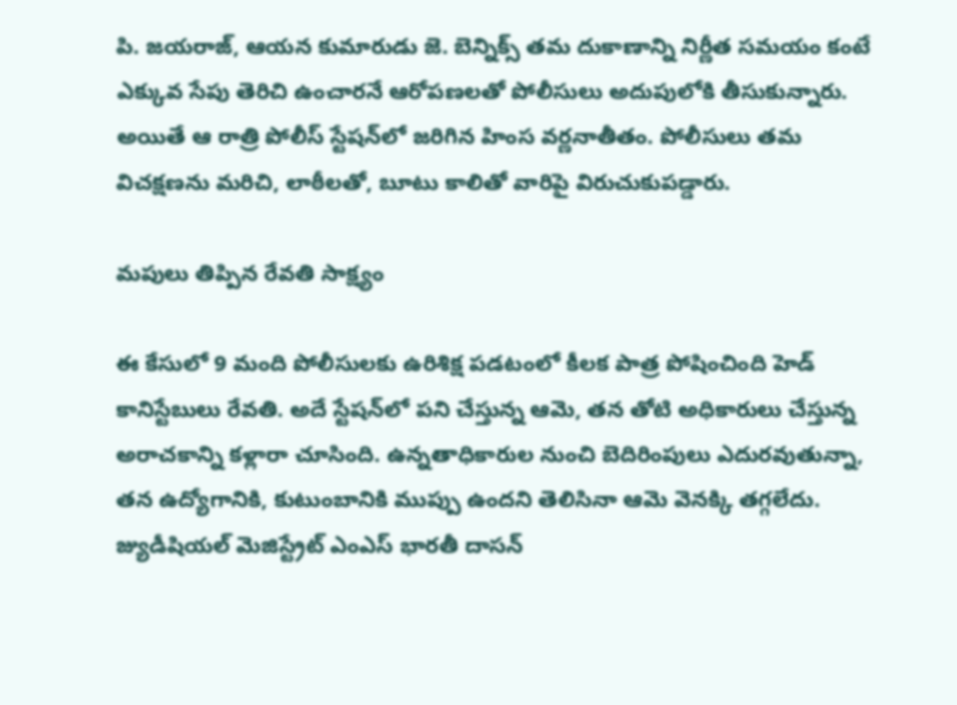పి. జయరాజ్, ఆయన కుమారుడు జె. బెన్నిక్స్ తమ దుకాణాన్ని నిర్ణీత సమయం కంటే ఎక్కువ సేపు తెరిచి ఉంచారనే ఆరోపణలతో పోలీసులు అదుపులోకి తీసుకున్నారు. అయితే ఆ రాత్రి పోలీస్ స్టేషన్‌లో జరిగిన హింస వర్ణనాతీతం. పోలీసులు తమ విచక్షణను మరిచి, లాఠీలతో, బూటు కాలితో వారిపై విరుచుకుపడ్డారు.

మపులు తిప్పిన రేవతి సాక్ష్యం

ఈ కేసులో 9 మంది పోలీసులకు ఉరిశిక్ష పడటంలో కీలక పాత్ర పోషించింది హెడ్ కానిస్టేబులు రేవతి. అదే స్టేషన్‌లో పని చేస్తున్న ఆమె, తన తోటి అధికారులు చేస్తున్న అరాచకాన్ని కళ్లారా చూసింది. ఉన్నతాధికారుల నుంచి బెదిరింపులు ఎదురవుతున్నా, తన ఉద్యోగానికి, కుటుంబానికి ముప్పు ఉందని తెలిసినా ఆమె వెనక్కి తగ్గలేదు. జ్యుడీషియల్‌ మెజిస్ట్రేట్‌ ఎంఎస్‌ భారతీ దాసన్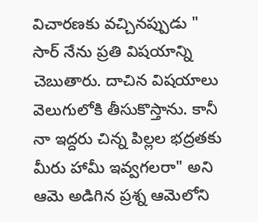విచారణకు వచ్చినప్పుడు " సార్ నేను ప్రతి విషయాన్ని చెబుతారు. దాచిన విషయాలు వెలుగులోకి తీసుకొస్తాను. కానీ నా ఇద్దరు చిన్న పిల్లల భద్రతకు మీరు హామీ ఇవ్వగలరా" అని ఆమె అడిగిన ప్రశ్న ఆమెలోని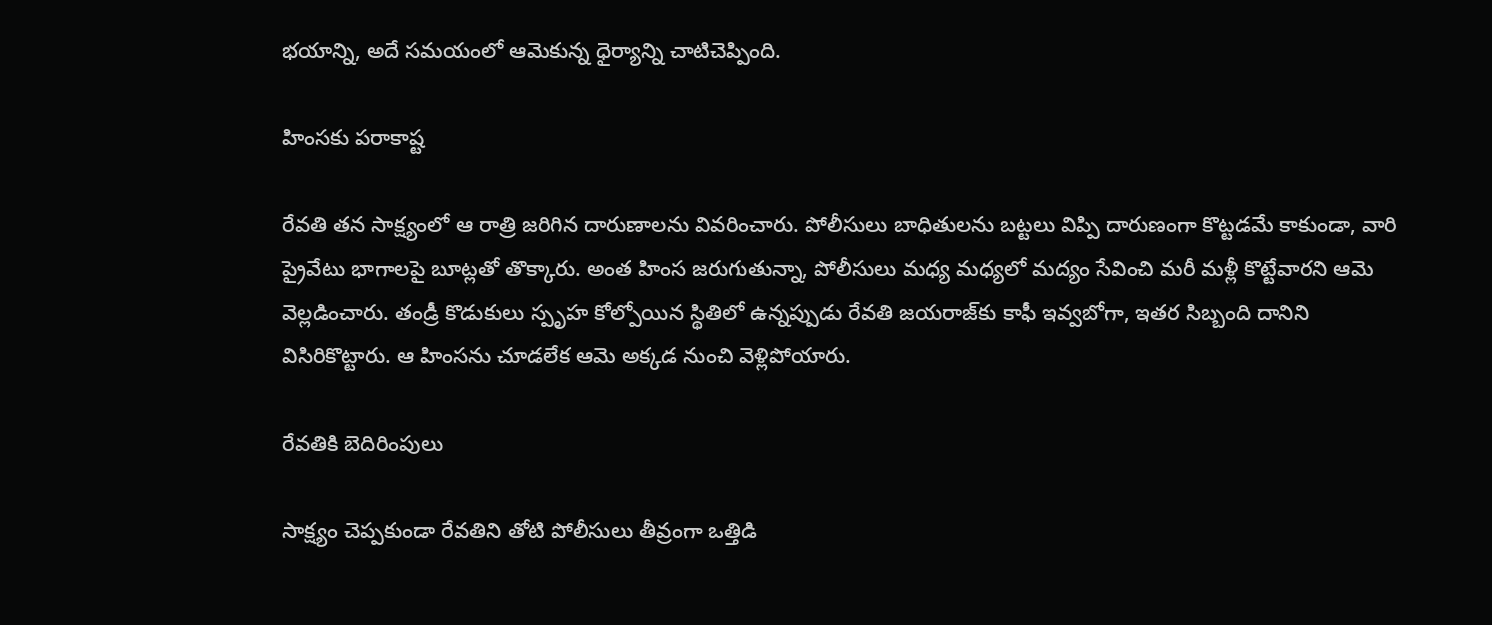భయాన్ని, అదే సమయంలో ఆమెకున్న ధైర్యాన్ని చాటిచెప్పింది.

హింసకు పరాకాష్ట

రేవతి తన సాక్ష్యంలో ఆ రాత్రి జరిగిన దారుణాలను వివరించారు. పోలీసులు బాధితులను బట్టలు విప్పి దారుణంగా కొట్టడమే కాకుండా, వారి ప్రైవేటు భాగాలపై బూట్లతో తొక్కారు. అంత హింస జరుగుతున్నా, పోలీసులు మధ్య మధ్యలో మద్యం సేవించి మరీ మళ్లీ కొట్టేవారని ఆమె వెల్లడించారు. తండ్రీ కొడుకులు స్పృహ కోల్పోయిన స్థితిలో ఉన్నప్పుడు రేవతి జయరాజ్‌కు కాఫీ ఇవ్వబోగా, ఇతర సిబ్బంది దానిని విసిరికొట్టారు. ఆ హింసను చూడలేక ఆమె అక్కడ నుంచి వెళ్లిపోయారు.

రేవతికి బెదిరింపులు

సాక్ష్యం చెప్పకుండా రేవతిని తోటి పోలీసులు తీవ్రంగా ఒత్తిడి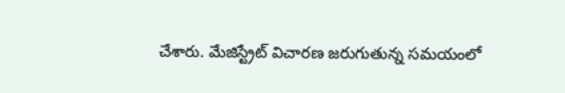చేశారు. మేజిస్ట్రేట్‌ విచారణ జరుగుతున్న సమయంలో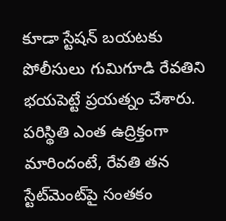కూడా స్టేషన్ బయటకు పోలీసులు గుమిగూడి రేవతిని భయపెట్టే ప్రయత్నం చేశారు. పరిస్థితి ఎంత ఉద్రిక్తంగా మారిందంటే, రేవతి తన స్టేట్‌మెంట్‌పై సంతకం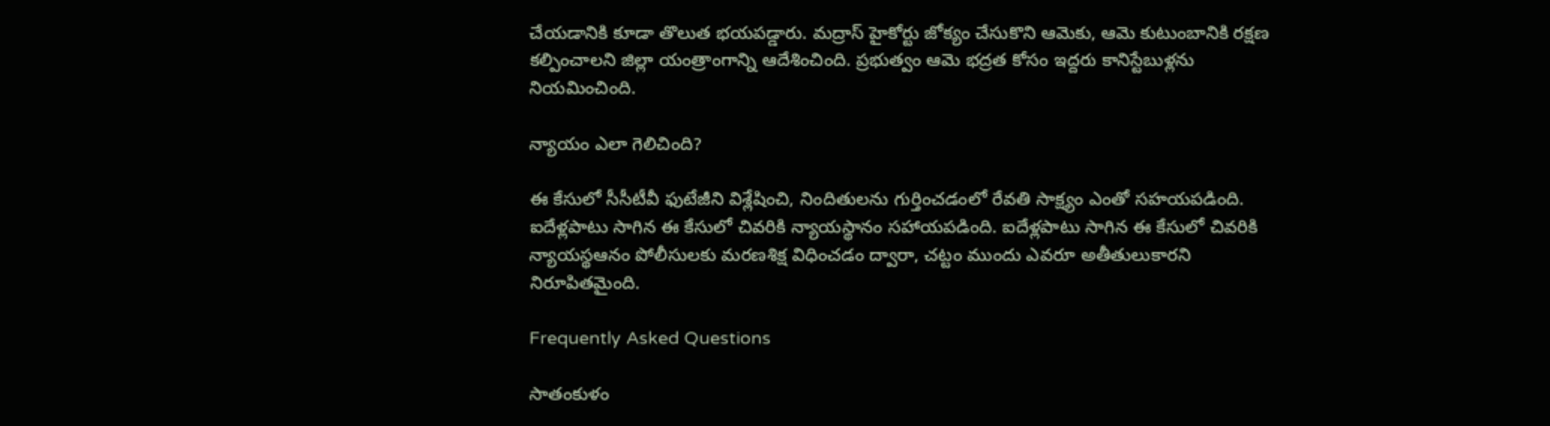చేయడానికి కూడా తొలుత భయపడ్డారు. మద్రాస్‌ హైకోర్టు జోక్యం చేసుకొని ఆమెకు, ఆమె కుటుంబానికి రక్షణ కల్పించాలని జిల్లా యంత్రాంగాన్ని ఆదేశించింది. ప్రభుత్వం ఆమె భద్రత కోసం ఇద్దరు కానిస్టేబుళ్లను నియమించింది.

న్యాయం ఎలా గెలిచింది?

ఈ కేసులో సీసీటీవీ ఫుటేజీని విశ్లేషించి, నిందితులను గుర్తించడంలో రేవతి సాక్ష్యం ఎంతో సహయపడింది. ఐదేళ్లపాటు సాగిన ఈ కేసులో చివరికి న్యాయస్థానం సహాయపడింది. ఐదేళ్లపాటు సాగిన ఈ కేసులో చివరికి న్యాయస్థఆనం పోలీసులకు మరణశిక్ష విధించడం ద్వారా, చట్టం ముందు ఎవరూ అతీతులుకారని నిరూపితమైంది.

Frequently Asked Questions

సాతంకుళం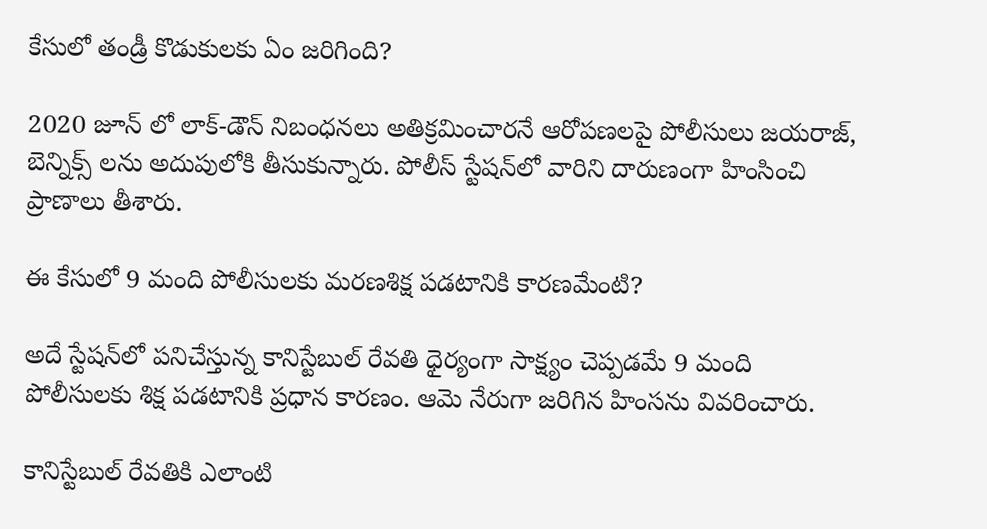కేసులో తండ్రీ కొడుకులకు ఏం జరిగింది?

2020 జూన్ లో లాక్‌-డౌన్‌ నిబంధనలు అతిక్రమించారనే ఆరోపణలపై పోలీసులు జయరాజ్, బెన్నిక్స్ లను అదుపులోకి తీసుకున్నారు. పోలీస్ స్టేషన్‌లో వారిని దారుణంగా హింసించి ప్రాణాలు తీశారు.

ఈ కేసులో 9 మంది పోలీసులకు మరణశిక్ష పడటానికి కారణమేంటి?

అదే స్టేషన్‌లో పనిచేస్తున్న కానిస్టేబుల్ రేవతి ధైర్యంగా సాక్ష్యం చెప్పడమే 9 మంది పోలీసులకు శిక్ష పడటానికి ప్రధాన కారణం. ఆమె నేరుగా జరిగిన హింసను వివరించారు.

కానిస్టేబుల్ రేవతికి ఎలాంటి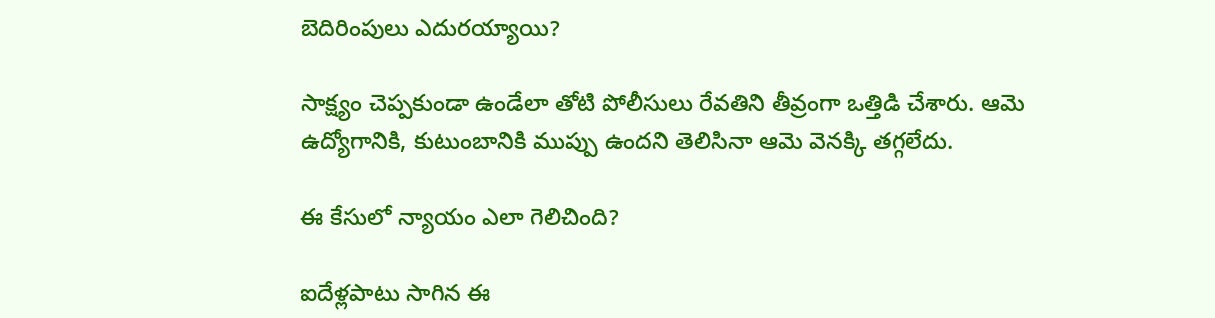బెదిరింపులు ఎదురయ్యాయి?

సాక్ష్యం చెప్పకుండా ఉండేలా తోటి పోలీసులు రేవతిని తీవ్రంగా ఒత్తిడి చేశారు. ఆమె ఉద్యోగానికి, కుటుంబానికి ముప్పు ఉందని తెలిసినా ఆమె వెనక్కి తగ్గలేదు.

ఈ కేసులో న్యాయం ఎలా గెలిచింది?

ఐదేళ్లపాటు సాగిన ఈ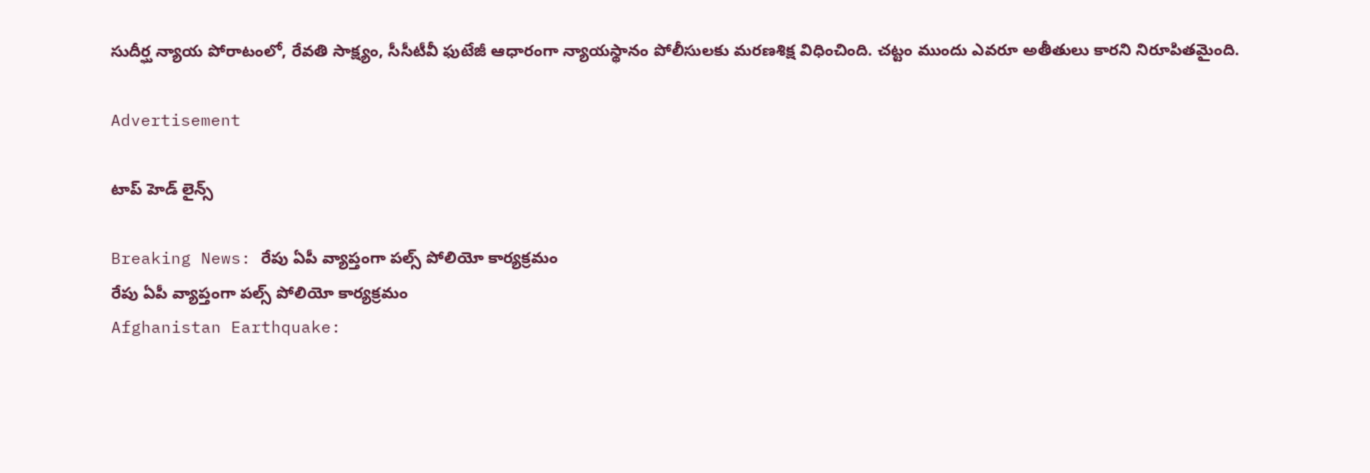సుదీర్ఘ న్యాయ పోరాటంలో, రేవతి సాక్ష్యం, సీసీటీవీ ఫుటేజీ ఆధారంగా న్యాయస్థానం పోలీసులకు మరణశిక్ష విధించింది. చట్టం ముందు ఎవరూ అతీతులు కారని నిరూపితమైంది.

Advertisement

టాప్ హెడ్ లైన్స్

Breaking News: రేపు ఏపీ వ్యాప్తంగా పల్స్ పోలియో కార్యక్రమం
రేపు ఏపీ వ్యాప్తంగా పల్స్ పోలియో కార్యక్రమం
Afghanistan Earthquake: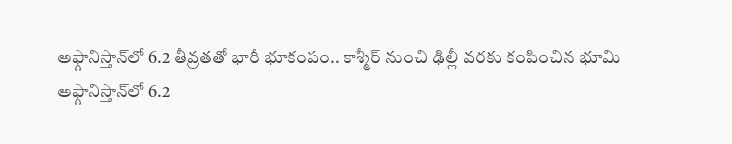అఫ్గానిస్తాన్‌లో 6.2 తీవ్రతతో భారీ భూకంపం.. కాశ్మీర్ నుంచి ఢిల్లీ వరకు కంపించిన భూమి
అఫ్గానిస్తాన్‌లో 6.2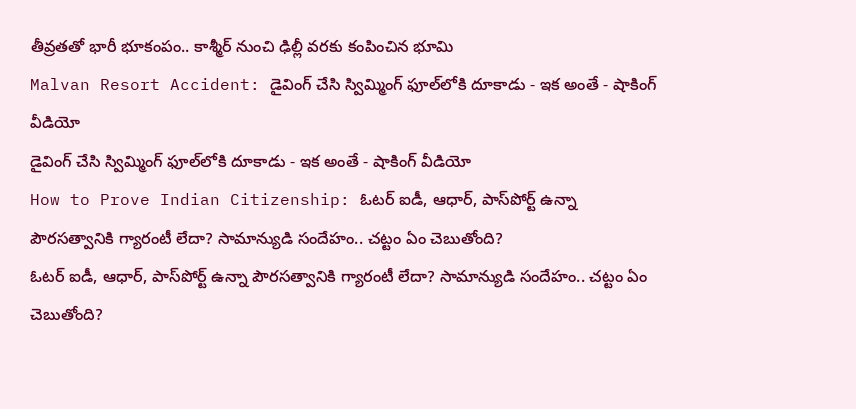తీవ్రతతో భారీ భూకంపం.. కాశ్మీర్ నుంచి ఢిల్లీ వరకు కంపించిన భూమి
Malvan Resort Accident: డైవింగ్ చేసి స్విమ్మింగ్ ఫూల్‌లోకి దూకాడు - ఇక అంతే - షాకింగ్ వీడియో
డైవింగ్ చేసి స్విమ్మింగ్ ఫూల్‌లోకి దూకాడు - ఇక అంతే - షాకింగ్ వీడియో
How to Prove Indian Citizenship: ఓటర్ ఐడీ, ఆధార్, పాస్‌పోర్ట్ ఉన్నా పౌరసత్వానికి గ్యారంటీ లేదా? సామాన్యుడి సందేహం.. చట్టం ఏం చెబుతోంది?
ఓటర్ ఐడీ, ఆధార్, పాస్‌పోర్ట్ ఉన్నా పౌరసత్వానికి గ్యారంటీ లేదా? సామాన్యుడి సందేహం.. చట్టం ఏం చెబుతోంది?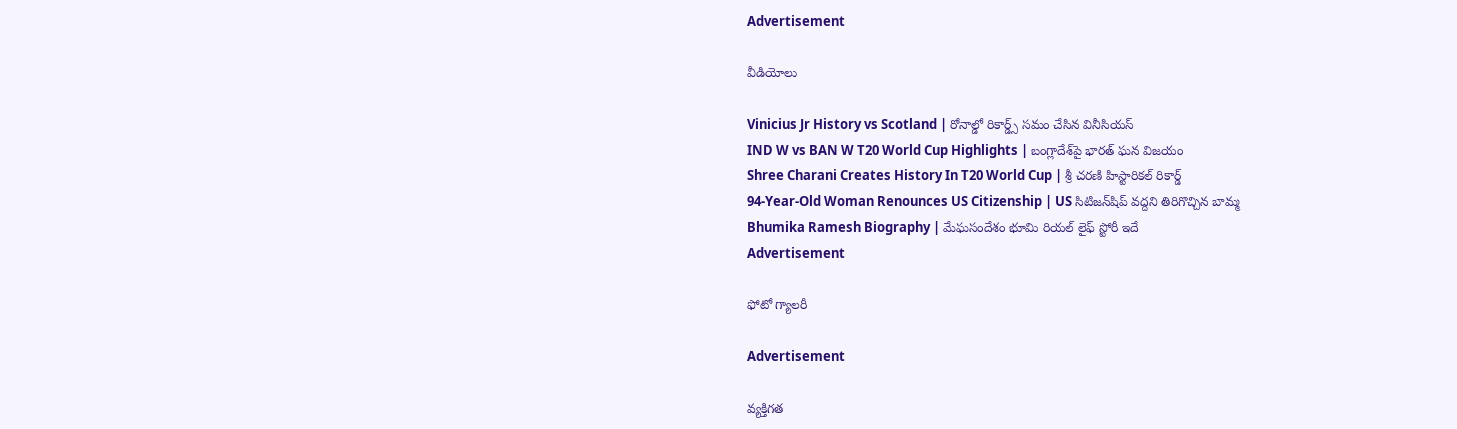Advertisement

వీడియోలు

Vinicius Jr History vs Scotland | రోనాల్డో రికార్డ్స్ సమం చేసిన వినీసియస్
IND W vs BAN W T20 World Cup Highlights | బంగ్లాదేశ్‌పై భారత్ ఘన విజయం
Shree Charani Creates History In T20 World Cup | శ్రీ చరణి హిస్టారికల్ రికార్డ్
94-Year-Old Woman Renounces US Citizenship | US సిటిజన్‌షిప్ వద్దని తిరిగొచ్చిన బామ్మ
Bhumika Ramesh Biography | మేఘసందేశం భూమి రియల్ లైఫ్ స్టోరీ ఇదే
Advertisement

ఫోటో గ్యాలరీ

Advertisement

వ్యక్తిగత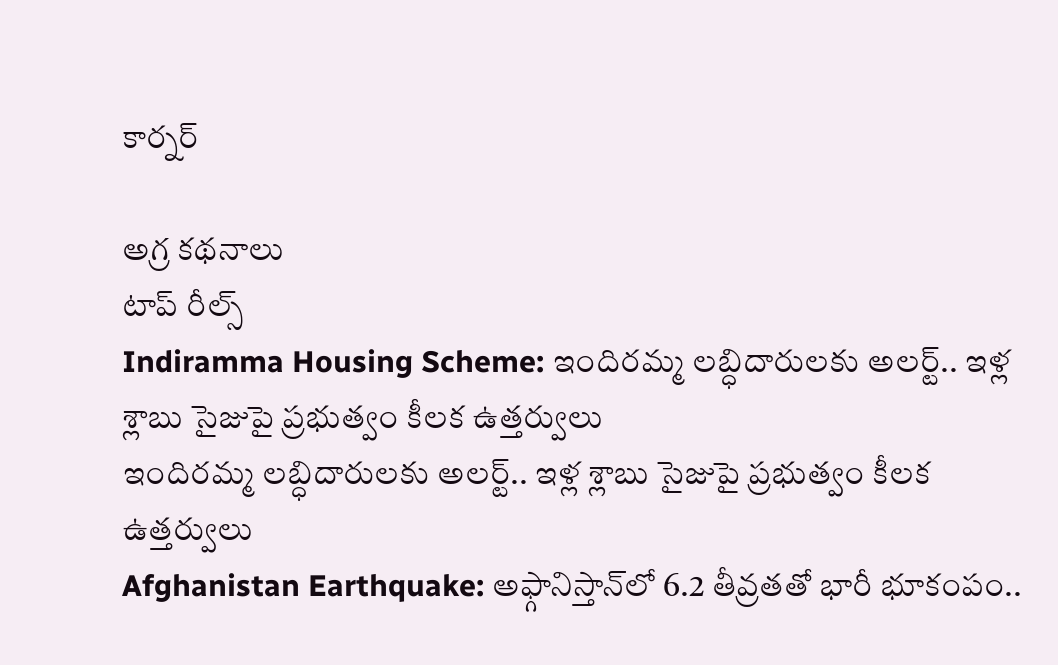కార్నర్

అగ్ర కథనాలు
టాప్ రీల్స్
Indiramma Housing Scheme: ఇందిరమ్మ లబ్ధిదారులకు అలర్ట్.. ఇళ్ల శ్లాబు సైజుపై ప్రభుత్వం కీలక ఉత్తర్వులు
ఇందిరమ్మ లబ్ధిదారులకు అలర్ట్.. ఇళ్ల శ్లాబు సైజుపై ప్రభుత్వం కీలక ఉత్తర్వులు
Afghanistan Earthquake: అఫ్గానిస్తాన్‌లో 6.2 తీవ్రతతో భారీ భూకంపం..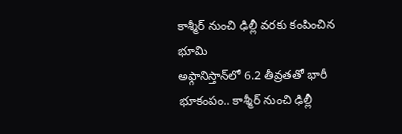కాశ్మీర్ నుంచి ఢిల్లీ వరకు కంపించిన భూమి
అఫ్గానిస్తాన్‌లో 6.2 తీవ్రతతో భారీ భూకంపం.. కాశ్మీర్ నుంచి ఢిల్లీ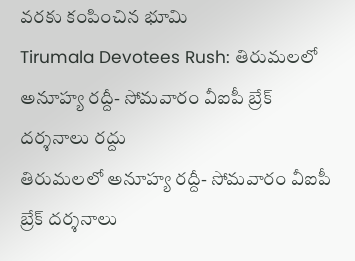వరకు కంపించిన భూమి
Tirumala Devotees Rush: తిరుమలలో అనూహ్య రద్దీ- సోమవారం వీఐపీ బ్రేక్ దర్శనాలు రద్దు
తిరుమలలో అనూహ్య రద్దీ- సోమవారం వీఐపీ బ్రేక్ దర్శనాలు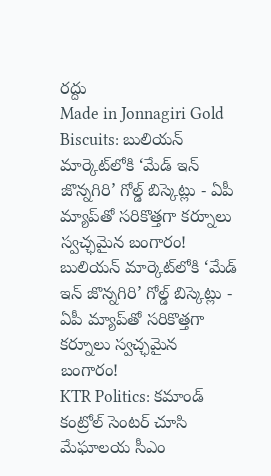రద్దు
Made in Jonnagiri Gold Biscuits: బులియన్ మార్కెట్‌లోకి ‘మేడ్ ఇన్ జొన్నగిరి’ గోల్డ్ బిస్కెట్లు - ఏపీ మ్యాప్‌తో సరికొత్తగా కర్నూలు స్వచ్ఛమైన బంగారం!
బులియన్ మార్కెట్‌లోకి ‘మేడ్ ఇన్ జొన్నగిరి’ గోల్డ్ బిస్కెట్లు - ఏపీ మ్యాప్‌తో సరికొత్తగా కర్నూలు స్వచ్ఛమైన బంగారం!
KTR Politics: కమాండ్ కంట్రోల్ సెంటర్ చూసి మేఘాలయ సీఎం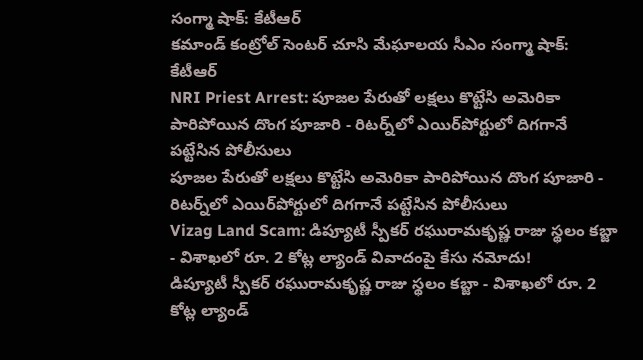సంగ్మా షాక్: కేటీఆర్
కమాండ్ కంట్రోల్ సెంటర్ చూసి మేఘాలయ సీఎం సంగ్మా షాక్: కేటీఆర్
NRI Priest Arrest: పూజల పేరుతో లక్షలు కొట్టేసి అమెరికా పారిపోయిన దొంగ పూజారి - రిటర్న్‌లో ఎయిర్‌పోర్టులో దిగగానే పట్టేసిన పోలీసులు
పూజల పేరుతో లక్షలు కొట్టేసి అమెరికా పారిపోయిన దొంగ పూజారి - రిటర్న్‌లో ఎయిర్‌పోర్టులో దిగగానే పట్టేసిన పోలీసులు
Vizag Land Scam: డిప్యూటీ స్పీకర్ రఘురామకృష్ణ రాజు స్థలం కబ్జా - విశాఖలో రూ. 2 కోట్ల ల్యాండ్ వివాదంపై కేసు నమోదు!
డిప్యూటీ స్పీకర్ రఘురామకృష్ణ రాజు స్థలం కబ్జా - విశాఖలో రూ. 2 కోట్ల ల్యాండ్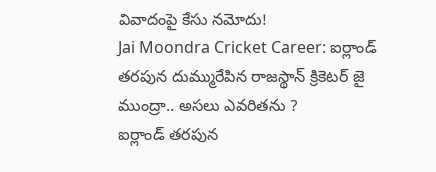వివాదంపై కేసు నమోదు!
Jai Moondra Cricket Career: ఐర్లాండ్ తరపున దుమ్మురేపిన రాజస్థాన్ క్రికెటర్ జై ముంద్రా.. అసలు ఎవరితను ?
ఐర్లాండ్ తరపున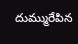దుమ్మురేపిన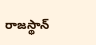రాజస్థాన్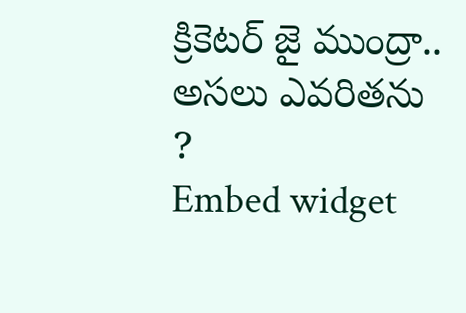క్రికెటర్ జై ముంద్రా.. అసలు ఎవరితను ?
Embed widget